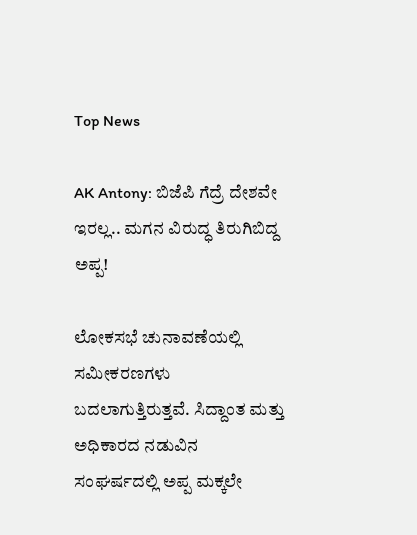Top News

AK Antony: ಬಿಜೆಪಿ ಗೆದ್ರೆ ದೇಶವೇ ಇರಲ್ಲ.. ಮಗನ ವಿರುದ್ಧ ತಿರುಗಿಬಿದ್ದ ಅಪ್ಪ!

ಲೋಕಸಭೆ ಚುನಾವಣೆಯಲ್ಲಿ ಸಮೀಕರಣಗಳು ಬದಲಾಗುತ್ತಿರುತ್ತವೆ. ಸಿದ್ದಾಂತ ಮತ್ತು ಅಧಿಕಾರದ ನಡುವಿನ ಸಂಘರ್ಷದಲ್ಲಿ ಅಪ್ಪ ಮಕ್ಕಲೇ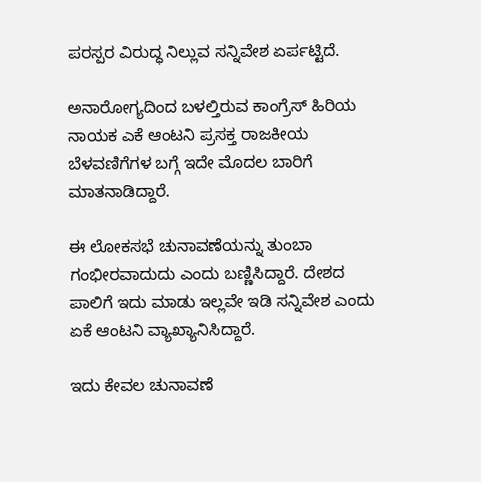ಪರಸ್ಪರ ವಿರುದ್ಧ ನಿಲ್ಲುವ ಸನ್ನಿವೇಶ ಏರ್ಪಟ್ಟಿದೆ.

ಅನಾರೋಗ್ಯದಿಂದ ಬಳಲ್ತಿರುವ ಕಾಂಗ್ರೆಸ್ ಹಿರಿಯ ನಾಯಕ ಎಕೆ ಆಂಟನಿ ಪ್ರಸಕ್ತ ರಾಜಕೀಯ ಬೆಳವಣಿಗೆಗಳ ಬಗ್ಗೆ ಇದೇ ಮೊದಲ ಬಾರಿಗೆ ಮಾತನಾಡಿದ್ದಾರೆ.

ಈ ಲೋಕಸಭೆ ಚುನಾವಣೆಯನ್ನು ತುಂಬಾ ಗಂಭೀರವಾದುದು ಎಂದು ಬಣ್ಣಿಸಿದ್ದಾರೆ. ದೇಶದ ಪಾಲಿಗೆ ಇದು ಮಾಡು ಇಲ್ಲವೇ ಇಡಿ ಸನ್ನಿವೇಶ ಎಂದು ಏಕೆ ಆಂಟನಿ ವ್ಯಾಖ್ಯಾನಿಸಿದ್ದಾರೆ.

ಇದು ಕೇವಲ ಚುನಾವಣೆ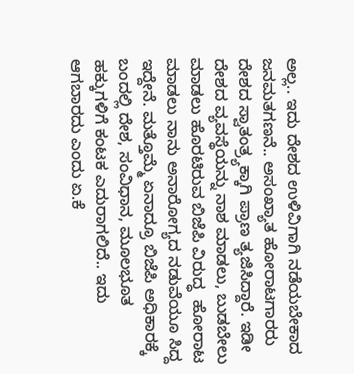ಅಲ್ಲ.. ಇದು ದೇಶದ ಉಳಿವಿಗಾಗಿ ನಡೆಯಬೇಕಾದ ಜನಮತಗಣನೆ.. ಅಸಂಖ್ಯಾತ ಹೋರಾಟಗಾರರು ದೇಶದ ಸ್ವಾತಂತ್ರ್ಯಕ್ಕಾಗಿ ಪ್ರಾಣ ತ್ಯಜಿಸಿದ್ದಾರೆ. ಇಡೀ ದೇಶದ ವ್ಯವಸ್ಥೆಯನ್ನು ನಾಶ ಮಾಡಲು, ಬುಡಬೇಲು ಮಾಡಲು ಹೊರಟಿರುವ ಬಿಜೆಪಿ ವಿರುದ್ಧ  ಹೋರಾಟ ಮಾಡಲು ನಾನು ಅನಾರೋಗ್ಯದ ನಡುವೆಯೂ ಸಿದ್ದ ಇದ್ದೇನೆ. ಮತ್ತೊಮ್ಮೆ ಏನಾದ್ರೂ ಬಿಜೆಪಿ ಅಧಿಕಾರಕ್ಕೆ ಬಂದಲ್ಲಿ ದೇಶ, ಸಂವಿಧಾನ, ಮೂಲಭೂತ ಹಕ್ಕುಗಳಿಗೆ ಕಂಟಕ ಎದುರಾಗಲಿದೆ.. ಇದು ಆಗಬಾರದು ಎಂದು ಏ.ಕೆ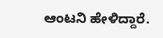ಆಂಟನಿ ಹೇಳಿದ್ದಾರೆ.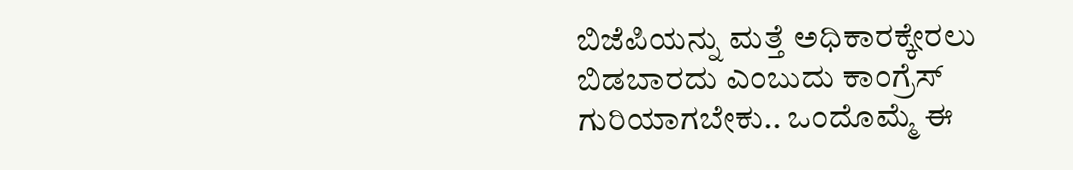ಬಿಜೆಪಿಯನ್ನು ಮತ್ತೆ ಅಧಿಕಾರಕ್ಕೇರಲು ಬಿಡಬಾರದು ಎಂಬುದು ಕಾಂಗ್ರೆಸ್ ಗುರಿಯಾಗಬೇಕು.. ಒಂದೊಮ್ಮೆ ಈ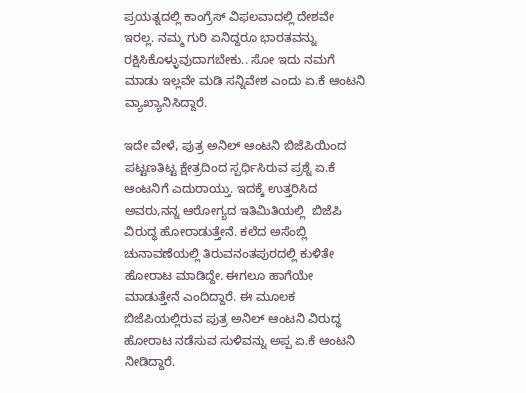ಪ್ರಯತ್ನದಲ್ಲಿ ಕಾಂಗ್ರೆಸ್ ವಿಫಲವಾದಲ್ಲಿ ದೇಶವೇ ಇರಲ್ಲ. ನಮ್ಮ ಗುರಿ ಏನಿದ್ದರೂ ಭಾರತವನ್ನು ರಕ್ಷಿಸಿಕೊಳ್ಳುವುದಾಗಬೇಕು.. ಸೋ ಇದು ನಮಗೆ ಮಾಡು ಇಲ್ಲವೇ ಮಡಿ ಸನ್ನಿವೇಶ ಎಂದು ಏ.ಕೆ ಆಂಟನಿ ವ್ಯಾಖ್ಯಾನಿಸಿದ್ದಾರೆ.

ಇದೇ ವೇಳೆ, ಪುತ್ರ ಅನಿಲ್ ಆಂಟನಿ ಬಿಜೆಪಿಯಿಂದ ಪಟ್ಟಣತಿಟ್ಟ ಕ್ಷೇತ್ರದಿಂದ ಸ್ಪರ್ಧಿಸಿರುವ ಪ್ರಶ್ನೆ ಏ.ಕೆ ಆಂಟನಿಗೆ ಎದುರಾಯ್ತು. ಇದಕ್ಕೆ ಉತ್ತರಿಸಿದ ಅವರು,ನನ್ನ ಆರೋಗ್ಯದ ಇತಿಮಿತಿಯಲ್ಲಿ  ಬಿಜೆಪಿ ವಿರುದ್ಧ ಹೋರಾಡುತ್ತೇನೆ. ಕಲೆದ ಅಸೆಂಬ್ಲಿ ಚುನಾವಣೆಯಲ್ಲಿ ತಿರುವನಂತಪುರದಲ್ಲಿ ಕುಳಿತೇ ಹೋರಾಟ ಮಾಡಿದ್ದೇ. ಈಗಲೂ ಹಾಗೆಯೇ ಮಾಡುತ್ತೇನೆ ಎಂದಿದ್ದಾರೆ. ಈ ಮೂಲಕ ಬಿಜೆಪಿಯಲ್ಲಿರುವ ಪುತ್ರ ಅನಿಲ್ ಆಂಟನಿ ವಿರುದ್ಧ ಹೋರಾಟ ನಡೆಸುವ ಸುಳಿವನ್ನು ಅಪ್ಪ ಏ.ಕೆ ಆಂಟನಿ ನೀಡಿದ್ದಾರೆ.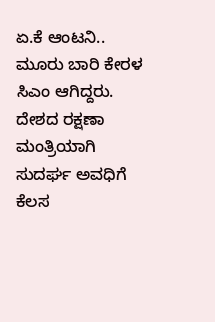ಏ.ಕೆ ಆಂಟನಿ.. ಮೂರು ಬಾರಿ ಕೇರಳ ಸಿಎಂ ಆಗಿದ್ದರು. ದೇಶದ ರಕ್ಷಣಾ ಮಂತ್ರಿಯಾಗಿ ಸುದರ್ಘ ಅವಧಿಗೆ ಕೆಲಸ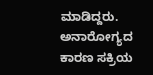ಮಾಡಿದ್ದರು. ಅನಾರೋಗ್ಯದ ಕಾರಣ ಸಕ್ರಿಯ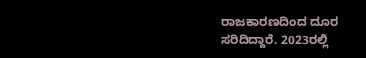ರಾಜಕಾರಣದಿಂದ ದೂರ ಸರಿದಿದ್ದಾರೆ. 2023ರಲ್ಲಿ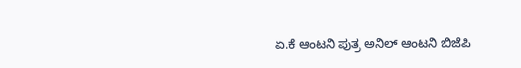ಏ.ಕೆ ಆಂಟನಿ ಪುತ್ರ ಅನಿಲ್ ಆಂಟನಿ ಬಿಜೆಪಿ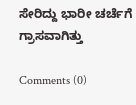ಸೇರಿದ್ದು ಭಾರೀ ಚರ್ಚೆಗೆ ಗ್ರಾಸವಾಗಿತ್ತು

Comments (0)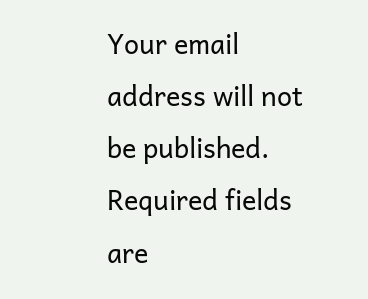Your email address will not be published. Required fields are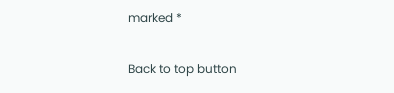marked *

Back to top button